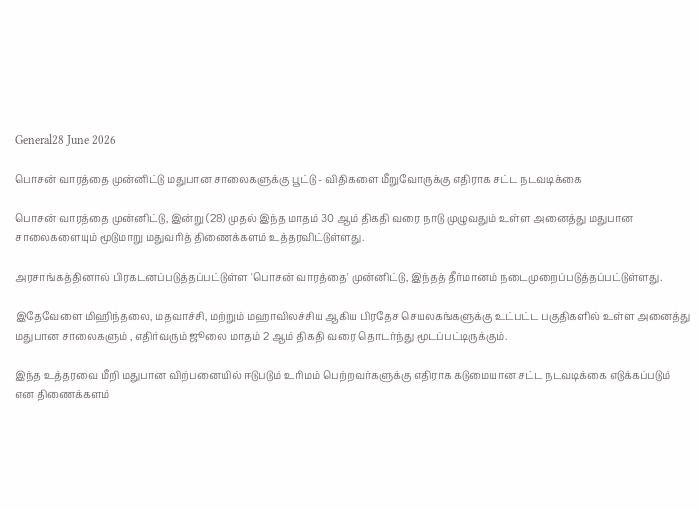General28 June 2026

பொசன் வாரத்தை முன்னிட்டு மதுபான சாலைகளுக்கு பூட்டு - விதிகளை மீறுவோருக்கு எதிராக சட்ட நடவடிக்கை

பொசன் வாரத்தை முன்னிட்டு, இன்று (28) முதல் இந்த மாதம் 30 ஆம் திகதி வரை நாடு முழுவதும் உள்ள அனைத்து மதுபான சாலைகளையும் மூடுமாறு மதுவரித் திணைக்களம் உத்தரவிட்டுள்ளது.

அரசாங்கத்தினால் பிரகடனப்படுத்தப்பட்டுள்ள 'பொசன் வாரத்தை' முன்னிட்டு, இந்தத் தீர்மானம் நடைமுறைப்படுத்தப்பட்டுள்ளது.

இதேவேளை மிஹிந்தலை, மதவாச்சி, மற்றும் மஹாவிலச்சிய ஆகிய பிரதேச செயலகங்களுக்கு உட்பட்ட பகுதிகளில் உள்ள அனைத்து மதுபான சாலைகளும் , எதிர்வரும் ஜூலை மாதம் 2 ஆம் திகதி வரை தொடர்ந்து மூடப்பட்டிருக்கும்.

இந்த உத்தரவை மீறி மதுபான விற்பனையில் ஈடுபடும் உரிமம் பெற்றவர்களுக்கு எதிராக கடுமையான சட்ட நடவடிக்கை எடுக்கப்படும் என திணைக்களம்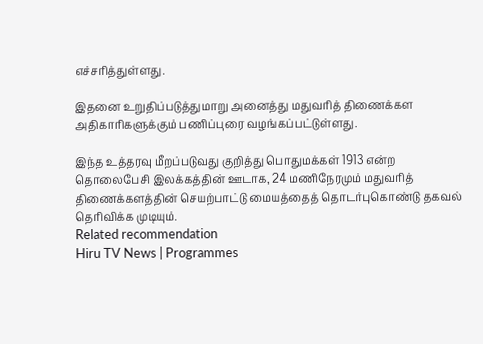எச்சரித்துள்ளது.

இதனை உறுதிப்படுத்துமாறு அனைத்து மதுவரித் திணைக்கள அதிகாரிகளுக்கும் பணிப்புரை வழங்கப்பட்டுள்ளது.

இந்த உத்தரவு மீறப்படுவது குறித்து பொதுமக்கள் 1913 என்ற தொலைபேசி இலக்கத்தின் ஊடாக, 24 மணிநேரமும் மதுவரித் திணைக்களத்தின் செயற்பாட்டு மையத்தைத் தொடர்புகொண்டு தகவல் தெரிவிக்க முடியும்.
Related recommendation
Hiru TV News | Programmes